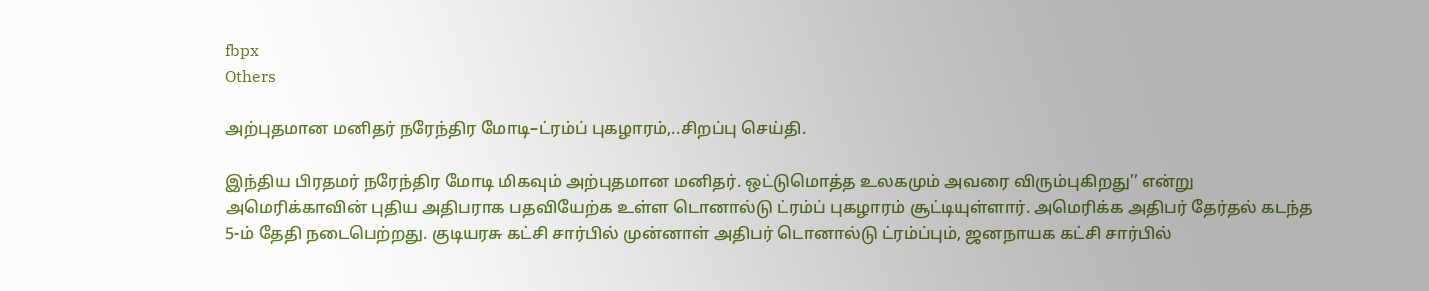fbpx
Others

அற்புதமான மனிதர் நரேந்திர மோடி–ட்ரம்ப் புகழாரம்,..சிறப்பு செய்தி.

இந்திய பிரதமர் நரேந்திர மோடி மிகவும் அற்புதமான மனிதர். ஒட்டுமொத்த உலகமும் அவரை விரும்புகிறது’’ என்று அமெரிக்காவின் புதிய அதிபராக பதவியேற்க உள்ள டொனால்டு ட்ரம்ப் புகழாரம் சூட்டியுள்ளார். அமெரிக்க அதிபர் தேர்தல் கடந்த 5-ம் தேதி நடைபெற்றது. குடியரசு கட்சி சார்பில் முன்னாள் அதிபர் டொனால்டு ட்ரம்ப்பும், ஜனநாயக கட்சி சார்பில்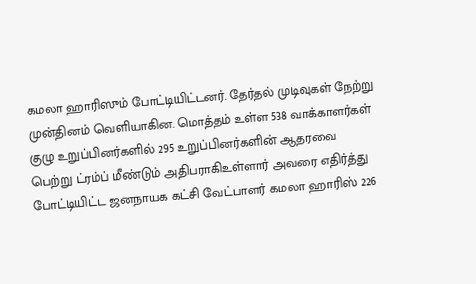கமலா ஹாரிஸும் போட்டியிட்டனர். தேர்தல் முடிவுகள் நேற்று முன்தினம் வெளியாகின. மொத்தம் உள்ள 538 வாக்காளர்கள் குழு உறுப்பினர்களில் 295 உறுப்பினர்களின் ஆதரவை பெற்று ட்ரம்ப் மீண்டும் அதிபராகிஉள்ளார் அவரை எதிர்த்து போட்டியிட்ட ஜனநாயக கட்சி வேட்பாளர் கமலா ஹாரிஸ் 226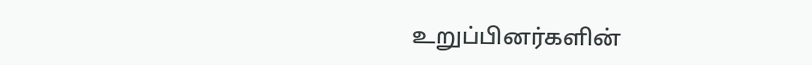உறுப்பினர்களின்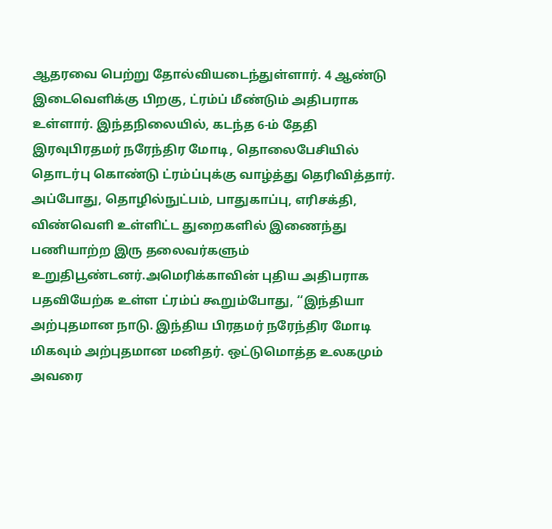ஆதரவை பெற்று தோல்வியடைந்துள்ளார். 4 ஆண்டு இடைவெளிக்கு பிறகு, ட்ரம்ப் மீண்டும் அதிபராக உள்ளார். இந்தநிலையில், கடந்த 6-ம் தேதி இரவுபிரதமர் நரேந்திர மோடி, தொலைபேசியில் தொடர்பு கொண்டு ட்ரம்ப்புக்கு வாழ்த்து தெரிவித்தார். அப்போது, தொழில்நுட்பம், பாதுகாப்பு, எரிசக்தி, விண்வெளி உள்ளிட்ட துறைகளில் இணைந்து பணியாற்ற இரு தலைவர்களும் உறுதிபூண்டனர்.அமெரிக்காவின் புதிய அதிபராக பதவியேற்க உள்ள ட்ரம்ப் கூறும்போது, ‘‘இந்தியா அற்புதமான நாடு. இந்திய பிரதமர் நரேந்திர மோடி மிகவும் அற்புதமான மனிதர். ஒட்டுமொத்த உலகமும் அவரை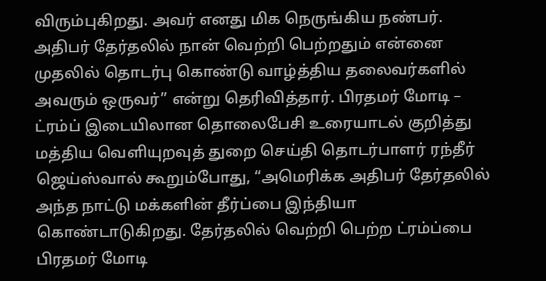விரும்புகிறது. அவர் எனது மிக நெருங்கிய நண்பர். அதிபர் தேர்தலில் நான் வெற்றி பெற்றதும் என்னை முதலில் தொடர்பு கொண்டு வாழ்த்திய தலைவர்களில் அவரும் ஒருவர்’’ என்று தெரிவித்தார். பிரதமர் மோடி – ட்ரம்ப் இடையிலான தொலைபேசி உரையாடல் குறித்து மத்திய வெளியுறவுத் துறை செய்தி தொடர்பாளர் ரந்தீர் ஜெய்ஸ்வால் கூறும்போது, ‘‘அமெரிக்க அதிபர் தேர்தலில் அந்த நாட்டு மக்களின் தீர்ப்பை இந்தியா கொண்டாடுகிறது. தேர்தலில் வெற்றி பெற்ற ட்ரம்ப்பை பிரதமர் மோடி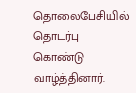தொலைபேசியில் தொடர்பு கொண்டு வாழ்த்தினார்.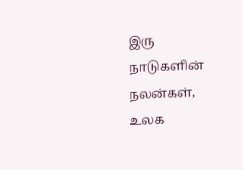இரு நாடுகளின் நலன்கள், உலக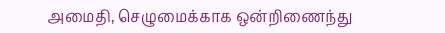அமைதி, செழுமைக்காக ஒன்றிணைந்து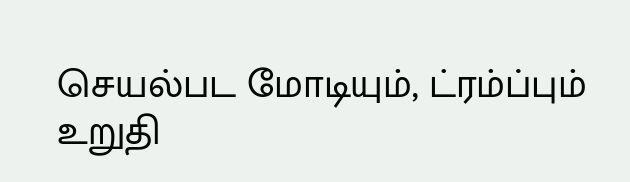செயல்பட மோடியும், ட்ரம்ப்பும் உறுதி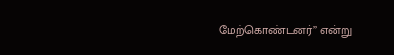மேற்கொண்டனர்’’ என்று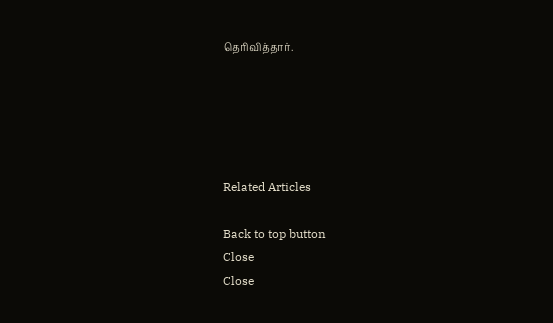தெரிவித்தார்.





Related Articles

Back to top button
Close
Close